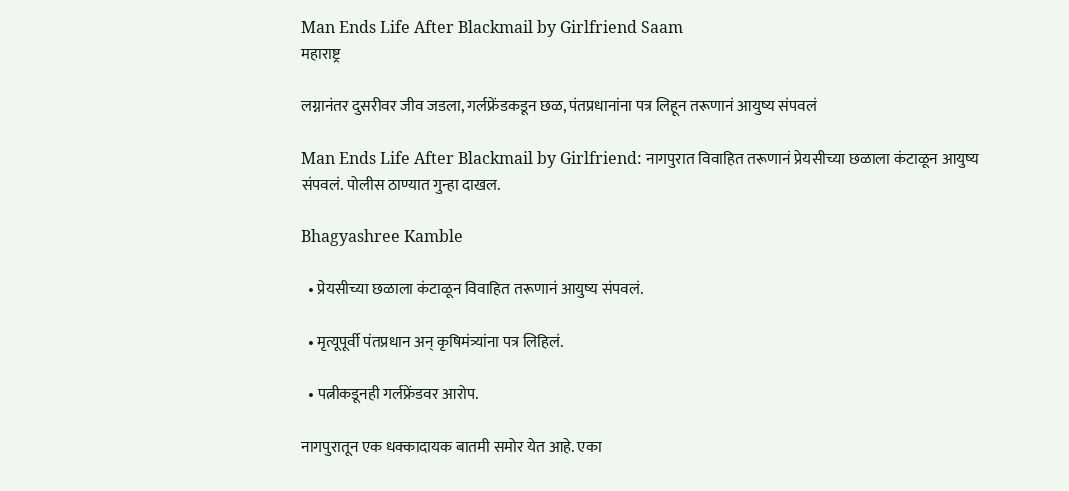Man Ends Life After Blackmail by Girlfriend Saam
महाराष्ट्र

लग्नानंतर दुसरीवर जीव जडला, गर्लफ्रेंडकडून छळ, पंतप्रधानांना पत्र लिहून तरूणानं आयुष्य संपवलं

Man Ends Life After Blackmail by Girlfriend: नागपुरात विवाहित तरूणानं प्रेयसीच्या छळाला कंटाळून आयुष्य संपवलं. पोलीस ठाण्यात गुन्हा दाखल.

Bhagyashree Kamble

  • प्रेयसीच्या छळाला कंटाळून विवाहित तरूणानं आयुष्य संपवलं.

  • मृत्यूपूर्वी पंतप्रधान अन् कृषिमंत्र्यांना पत्र लिहिलं.

  • पत्नीकडूनही गर्लफ्रेंडवर आरोप.

नागपुरातून एक धक्कादायक बातमी समोर येत आहे. एका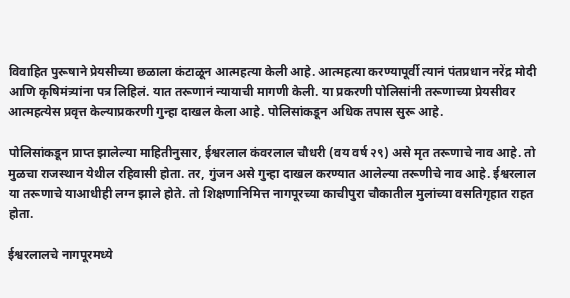विवाहित पुरूषाने प्रेयसीच्या छळाला कंटाळून आत्महत्या केली आहे. आत्महत्या करण्यापूर्वी त्यानं पंतप्रधान नरेंद्र मोदी आणि कृषिमंत्र्यांना पत्र लिहिलं. यात तरूणानं न्यायाची मागणी केली. या प्रकरणी पोलिसांनी तरूणाच्या प्रेयसीवर आत्महत्येस प्रवृत्त केल्याप्रकरणी गुन्हा दाखल केला आहे. पोलिसांकडून अधिक तपास सुरू आहे.

पोलिसांकडून प्राप्त झालेल्या माहितीनुसार, ईश्वरलाल कंवरलाल चौधरी (वय वर्ष २९) असे मृत तरूणाचे नाव आहे. तो मुळचा राजस्थान येथील रहिवासी होता. तर, गुंजन असे गुन्हा दाखल करण्यात आलेल्या तरूणीचे नाव आहे. ईश्वरलाल या तरूणाचे याआधीही लग्न झाले होते. तो शिक्षणानिमित्त नागपूरच्या काचीपुरा चौकातील मुलांच्या वसतिगृहात राहत होता.

ईश्वरलालचे नागपूरमध्ये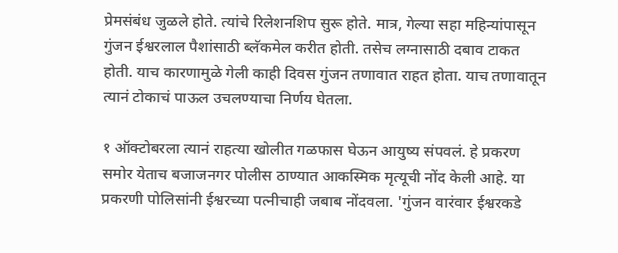प्रेमसंबंध जुळले होते. त्यांचे रिलेशनशिप सुरू होते. मात्र, गेल्या सहा महिन्यांपासून गुंजन ईश्वरलाल पैशांसाठी ब्लॅकमेल करीत होती. तसेच लग्नासाठी दबाव टाकत होती. याच कारणामुळे गेली काही दिवस गुंजन तणावात राहत होता. याच तणावातून त्यानं टोकाचं पाऊल उचलण्याचा निर्णय घेतला.

१ ऑक्टोबरला त्यानं राहत्या खोलीत गळफास घेऊन आयुष्य संपवलं. हे प्रकरण समोर येताच बजाजनगर पोलीस ठाण्यात आकस्मिक मृत्यूची नोंद केली आहे. या प्रकरणी पोलिसांनी ईश्वरच्या पत्नीचाही जबाब नोंदवला. 'गुंजन वारंवार ईश्वरकडे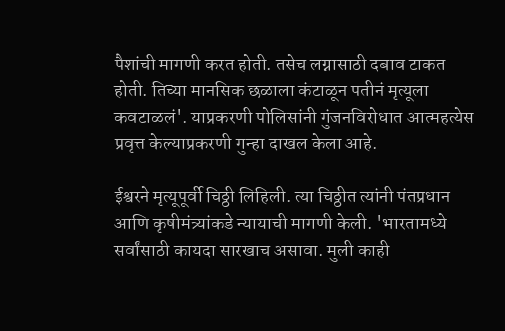पैशांची मागणी करत होती. तसेच लग्नासाठी दबाव टाकत होती. तिच्या मानसिक छळाला कंटाळून पतीनं मृत्यूला कवटाळलं'. याप्रकरणी पोलिसांनी गुंजनविरोधात आत्महत्येस प्रवृत्त केल्याप्रकरणी गुन्हा दाखल केला आहे.

ईश्वरने मृत्यूपूर्वी चिठ्ठी लिहिली. त्या चिठ्ठीत त्यांनी पंतप्रधान आणि कृषीमंत्र्यांकडे न्यायाची मागणी केली. 'भारतामध्ये सर्वांसाठी कायदा सारखाच असावा. मुली काही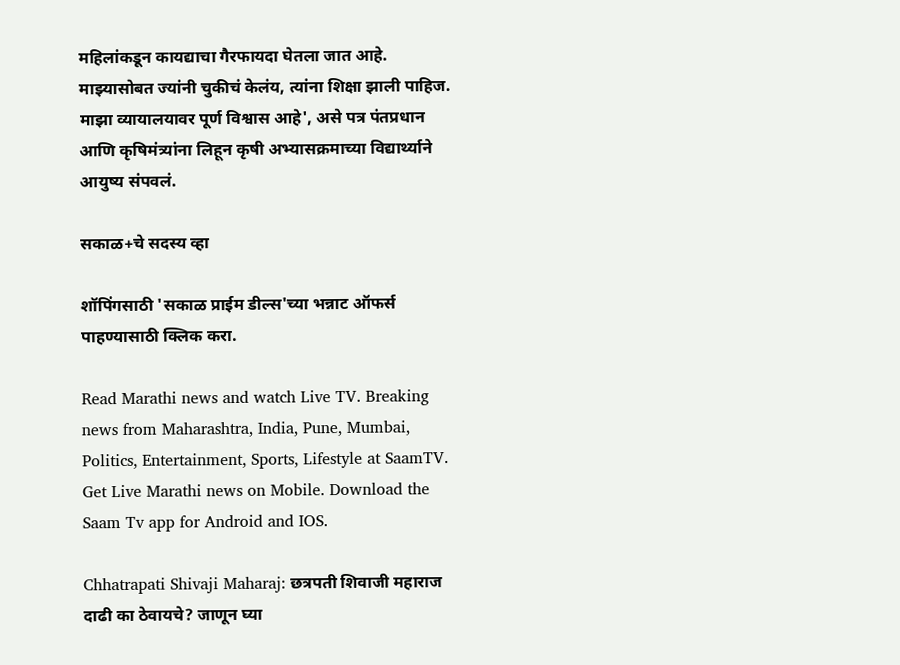महिलांकडून कायद्याचा गैरफायदा घेतला जात आहे. माझ्यासोबत ज्यांनी चुकीचं केलंय, त्यांना शिक्षा झाली पाहिज. माझा व्यायालयावर पूर्ण विश्वास आहे', असे पत्र पंतप्रधान आणि कृषिमंत्र्यांना लिहून कृषी अभ्यासक्रमाच्या विद्यार्थ्याने आयुष्य संपवलं.

सकाळ+चे सदस्य व्हा

शॉपिंगसाठी 'सकाळ प्राईम डील्स'च्या भन्नाट ऑफर्स पाहण्यासाठी क्लिक करा.

Read Marathi news and watch Live TV. Breaking news from Maharashtra, India, Pune, Mumbai, Politics, Entertainment, Sports, Lifestyle at SaamTV. Get Live Marathi news on Mobile. Download the Saam Tv app for Android and IOS.

Chhatrapati Shivaji Maharaj: छत्रपती शिवाजी महाराज दाढी का ठेवायचे? जाणून घ्या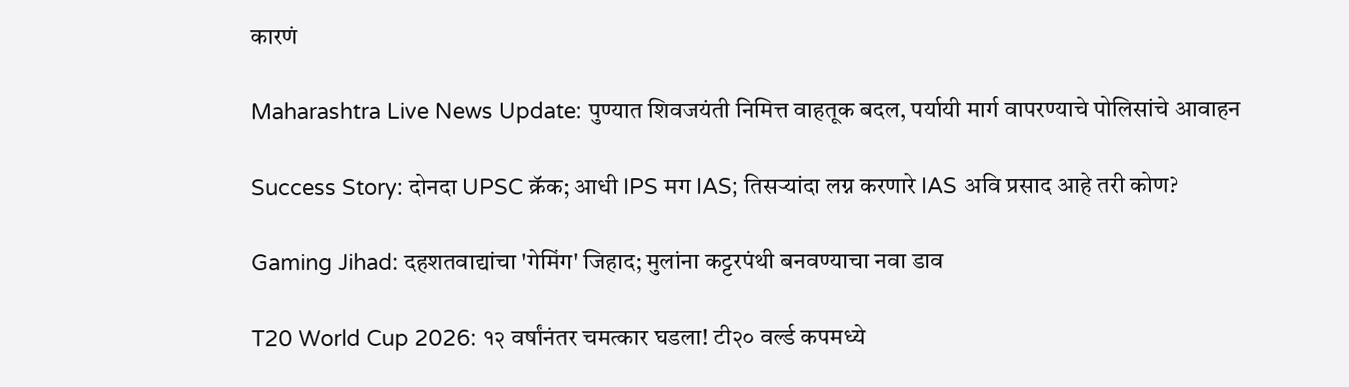कारणं

Maharashtra Live News Update: पुण्यात शिवजयंती निमित्त वाहतूक बदल, पर्यायी मार्ग वापरण्याचे पोलिसांचे आवाहन

Success Story: दोनदा UPSC क्रॅक; आधी IPS मग IAS; तिसऱ्यांदा लग्न करणारे IAS अवि प्रसाद आहे तरी कोण?

Gaming Jihad: दहशतवाद्यांचा 'गेमिंग' जिहाद; मुलांना कट्टरपंथी बनवण्याचा नवा डाव

T20 World Cup 2026: १२ वर्षांनंतर चमत्कार घडला! टी२० वर्ल्ड कपमध्ये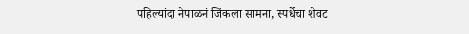पहिल्यांदा नेपाळनं जिंकला सामना, स्पर्धेचा शेवट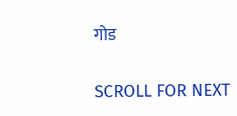गोड

SCROLL FOR NEXT